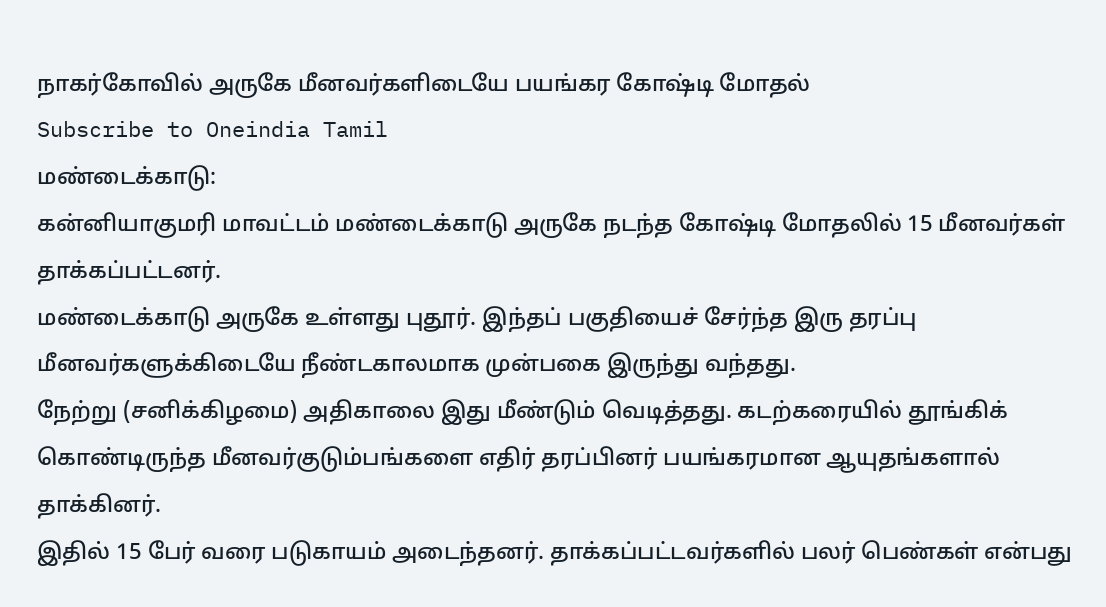நாகர்கோவில் அருகே மீனவர்களிடையே பயங்கர கோஷ்டி மோதல்
Subscribe to Oneindia Tamil
மண்டைக்காடு:
கன்னியாகுமரி மாவட்டம் மண்டைக்காடு அருகே நடந்த கோஷ்டி மோதலில் 15 மீனவர்கள் தாக்கப்பட்டனர்.
மண்டைக்காடு அருகே உள்ளது புதூர். இந்தப் பகுதியைச் சேர்ந்த இரு தரப்பு மீனவர்களுக்கிடையே நீண்டகாலமாக முன்பகை இருந்து வந்தது.
நேற்று (சனிக்கிழமை) அதிகாலை இது மீண்டும் வெடித்தது. கடற்கரையில் தூங்கிக் கொண்டிருந்த மீனவர்குடும்பங்களை எதிர் தரப்பினர் பயங்கரமான ஆயுதங்களால் தாக்கினர்.
இதில் 15 பேர் வரை படுகாயம் அடைந்தனர். தாக்கப்பட்டவர்களில் பலர் பெண்கள் என்பது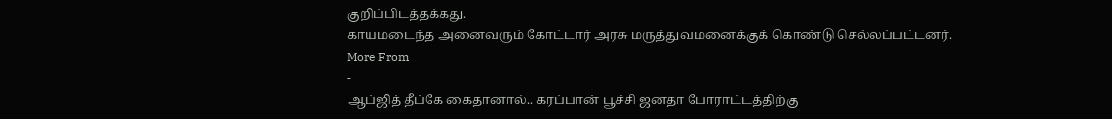குறிப்பிடத்தக்கது.
காயமடைந்த அனைவரும் கோட்டார் அரசு மருத்துவமனைக்குக் கொண்டு செல்லப்பட்டனர்.
More From
-
ஆப்ஜித் தீப்கே கைதானால்.. கரப்பான் பூச்சி ஜனதா போராட்டத்திற்கு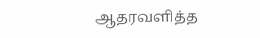ஆதரவளித்த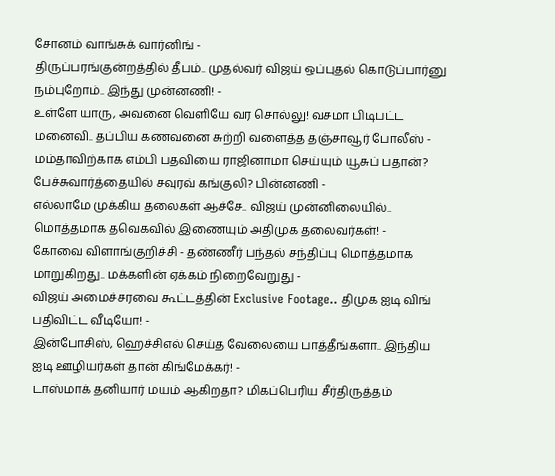சோனம் வாங்சுக் வார்னிங் -
திருப்பரங்குன்றத்தில் தீபம்.. முதல்வர் விஜய் ஒப்புதல் கொடுப்பார்னு நம்புறோம்.. இந்து முன்னணி! -
உள்ளே யாரு, அவனை வெளியே வர சொல்லு! வசமா பிடிபட்ட மனைவி.. தப்பிய கணவனை சுற்றி வளைத்த தஞ்சாவூர் போலீஸ் -
மம்தாவிற்காக எம்பி பதவியை ராஜினாமா செய்யும் யூசுப் பதான்? பேச்சுவார்த்தையில் சவுரவ் கங்குலி? பின்னணி -
எல்லாமே முக்கிய தலைகள் ஆச்சே.. விஜய் முன்னிலையில்.. மொத்தமாக தவெகவில் இணையும் அதிமுக தலைவர்கள்! -
கோவை விளாங்குறிச்சி - தண்ணீர் பந்தல் சந்திப்பு மொத்தமாக மாறுகிறது.. மக்களின் ஏக்கம் நிறைவேறுது -
விஜய் அமைச்சரவை கூட்டத்தின் Exclusive Footage.. திமுக ஐடி விங் பதிவிட்ட வீடியோ! -
இன்போசிஸ், ஹெச்சிஎல் செய்த வேலையை பாத்தீங்களா.. இந்திய ஐடி ஊழியர்கள் தான் கிங்மேக்கர்! -
டாஸ்மாக் தனியார் மயம் ஆகிறதா? மிகப்பெரிய சீர்திருத்தம்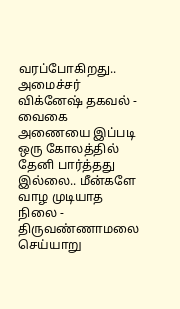வரப்போகிறது.. அமைச்சர் விக்னேஷ் தகவல் -
வைகை அணையை இப்படி ஒரு கோலத்தில் தேனி பார்த்தது இல்லை.. மீன்களே வாழ முடியாத நிலை -
திருவண்ணாமலை செய்யாறு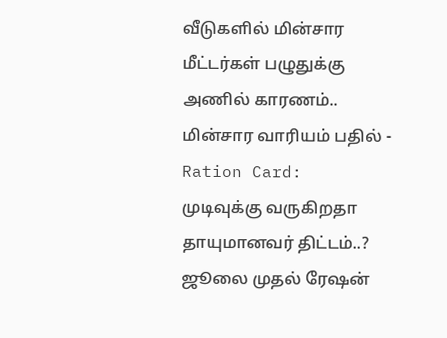வீடுகளில் மின்சார மீட்டர்கள் பழுதுக்கு அணில் காரணம்.. மின்சார வாரியம் பதில் -
Ration Card: முடிவுக்கு வருகிறதா தாயுமானவர் திட்டம்..? ஜூலை முதல் ரேஷன்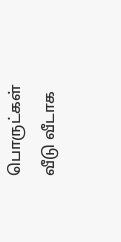பொருட்கள் வீடு வீடாக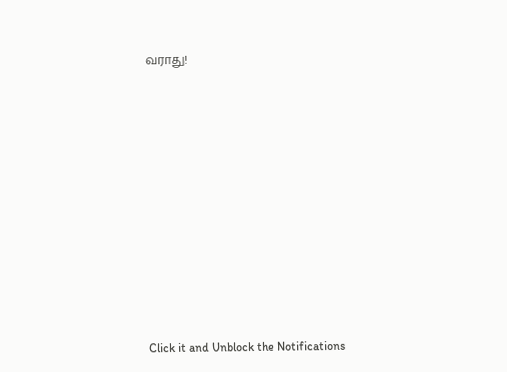வராது!












Click it and Unblock the Notifications